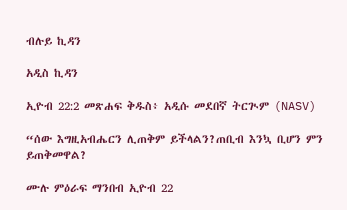ብሉይ ኪዳን

አዲስ ኪዳን

ኢዮብ 22:2 መጽሐፍ ቅዱስ፥ አዲሱ መደበኛ ትርጒም (NASV)

“ሰው እግዚአብሔርን ሊጠቅም ይችላልን?ጠቢብ እንኳ ቢሆን ምን ይጠቅመዋል?

ሙሉ ምዕራፍ ማንበብ ኢዮብ 22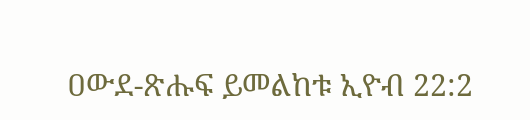ዐውደ-ጽሑፍ ይመልከቱ ኢዮብ 22:2